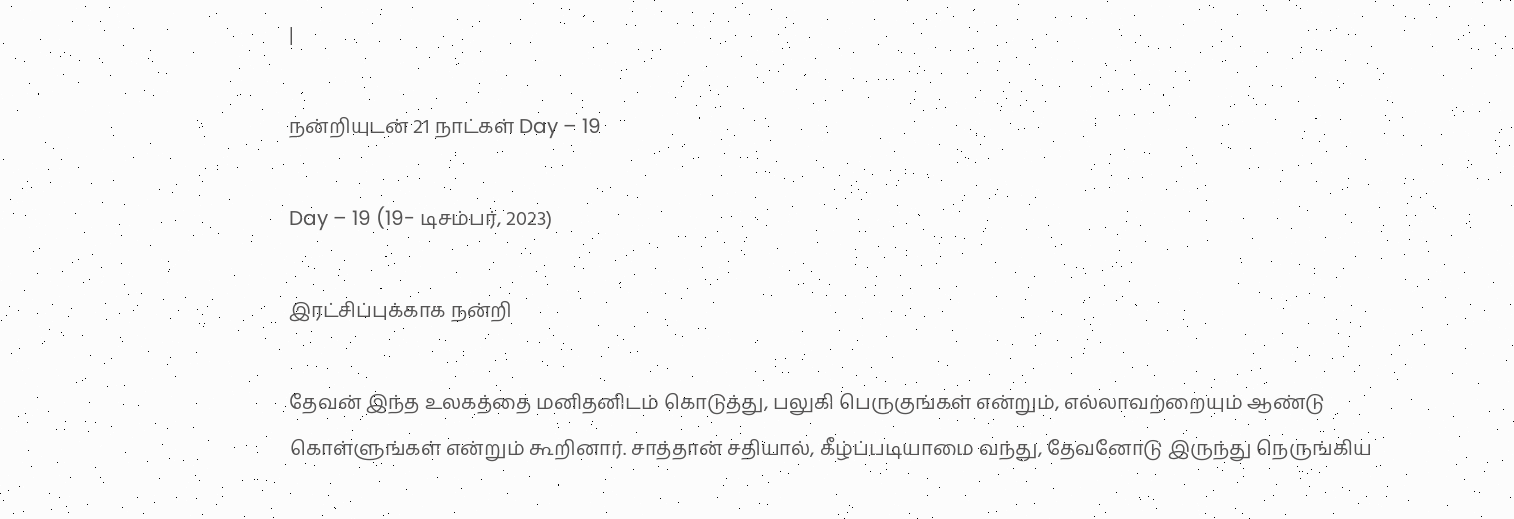|

நன்றியுடன் 21 நாட்கள் Day – 19

Day – 19 (19- டிசம்பர், 2023)

இரட்சிப்புக்காக நன்றி

தேவன் இந்த உலகத்தை மனிதனிடம் கொடுத்து, பலுகி பெருகுங்கள் என்றும், எல்லாவற்றையும் ஆண்டு கொள்ளுங்கள் என்றும் கூறினார். சாத்தான் சதியால், கீழ்ப்படியாமை வந்து, தேவனோடு இருந்து நெருங்கிய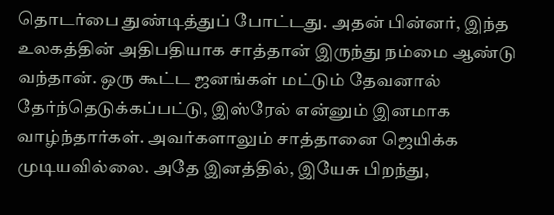தொடர்பை துண்டித்துப் போட்டது. அதன் பின்னர், இந்த உலகத்தின் அதிபதியாக சாத்தான் இருந்து நம்மை ஆண்டு வந்தான். ஒரு கூட்ட ஜனங்கள் மட்டும் தேவனால் தேர்ந்தெடுக்கப்பட்டு, இஸ்ரேல் என்னும் இனமாக வாழ்ந்தார்கள். அவர்களாலும் சாத்தானை ஜெயிக்க முடியவில்லை. அதே இனத்தில், இயேசு பிறந்து,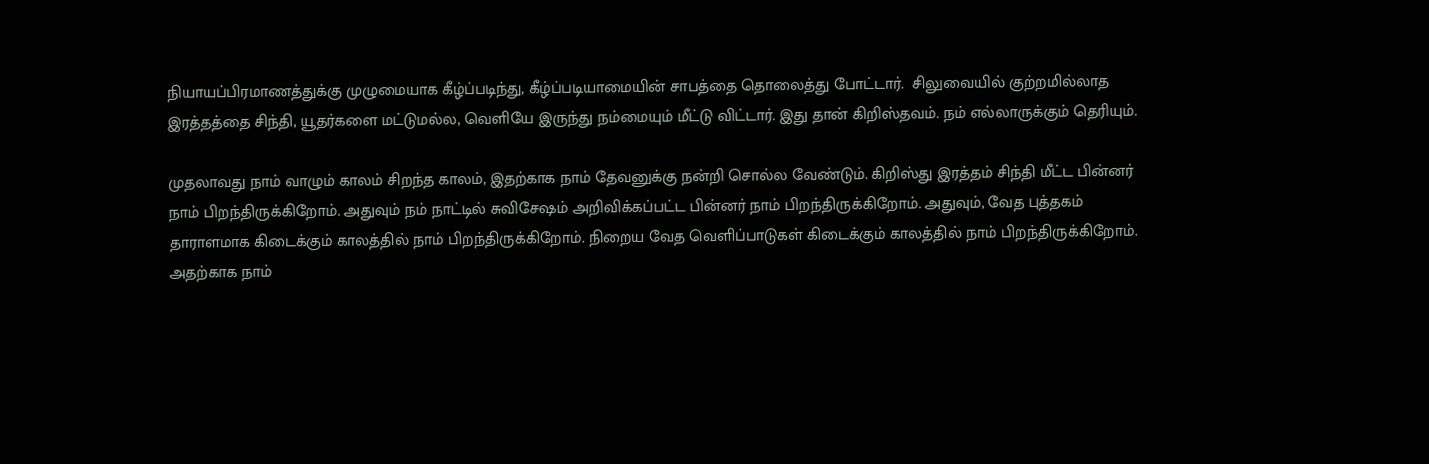நியாயப்பிரமாணத்துக்கு முழுமையாக கீழ்ப்படிந்து, கீழ்ப்படியாமையின் சாபத்தை தொலைத்து போட்டார்.  சிலுவையில் குற்றமில்லாத இரத்தத்தை சிந்தி, யூதர்களை மட்டுமல்ல, வெளியே இருந்து நம்மையும் மீட்டு விட்டார். இது தான் கிறிஸ்தவம். நம் எல்லாருக்கும் தெரியும்.

முதலாவது நாம் வாழும் காலம் சிறந்த காலம், இதற்காக நாம் தேவனுக்கு நன்றி சொல்ல வேண்டும். கிறிஸ்து இரத்தம் சிந்தி மீட்ட பின்னர் நாம் பிறந்திருக்கிறோம். அதுவும் நம் நாட்டில் சுவிசேஷம் அறிவிக்கப்பட்ட பின்னர் நாம் பிறந்திருக்கிறோம். அதுவும், வேத புத்தகம் தாராளமாக கிடைக்கும் காலத்தில் நாம் பிறந்திருக்கிறோம். நிறைய வேத வெளிப்பாடுகள் கிடைக்கும் காலத்தில் நாம் பிறந்திருக்கிறோம். அதற்காக நாம்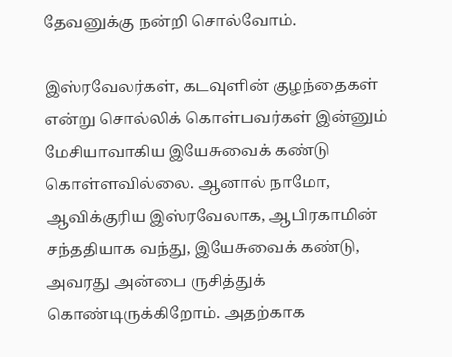தேவனுக்கு நன்றி சொல்வோம்.

இஸ்ரவேலர்கள், கடவுளின் குழந்தைகள் என்று சொல்லிக் கொள்பவர்கள் இன்னும் மேசியாவாகிய இயேசுவைக் கண்டு கொள்ளவில்லை. ஆனால் நாமோ, ஆவிக்குரிய இஸ்ரவேலாக, ஆபிரகாமின் சந்ததியாக வந்து, இயேசுவைக் கண்டு, அவரது அன்பை ருசித்துக் கொண்டிருக்கிறோம். அதற்காக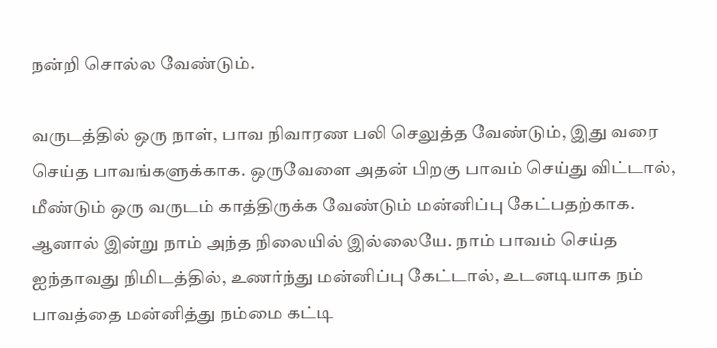நன்றி சொல்ல வேண்டும்.

வருடத்தில் ஒரு நாள், பாவ நிவாரண பலி செலுத்த வேண்டும், இது வரை செய்த பாவங்களுக்காக. ஒருவேளை அதன் பிறகு பாவம் செய்து விட்டால், மீண்டும் ஒரு வருடம் காத்திருக்க வேண்டும் மன்னிப்பு கேட்பதற்காக. ஆனால் இன்று நாம் அந்த நிலையில் இல்லையே. நாம் பாவம் செய்த ஐந்தாவது நிமிடத்தில், உணர்ந்து மன்னிப்பு கேட்டால், உடனடியாக நம் பாவத்தை மன்னித்து நம்மை கட்டி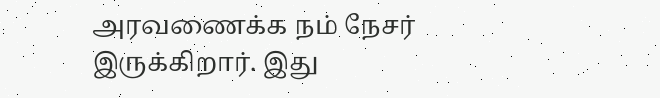அரவணைக்க நம் நேசர் இருக்கிறார். இது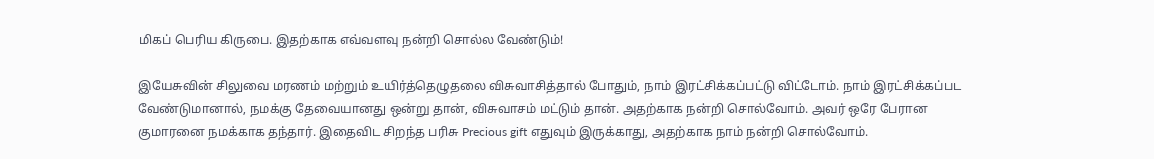மிகப் பெரிய கிருபை. இதற்காக எவ்வளவு நன்றி சொல்ல வேண்டும்!

இயேசுவின் சிலுவை மரணம் மற்றும் உயிர்த்தெழுதலை விசுவாசித்தால் போதும், நாம் இரட்சிக்கப்பட்டு விட்டோம். நாம் இரட்சிக்கப்பட வேண்டுமானால், நமக்கு தேவையானது ஒன்று தான், விசுவாசம் மட்டும் தான். அதற்காக நன்றி சொல்வோம். அவர் ஒரே பேரான குமாரனை நமக்காக தந்தார். இதைவிட சிறந்த பரிசு Precious gift எதுவும் இருக்காது, அதற்காக நாம் நன்றி சொல்வோம்.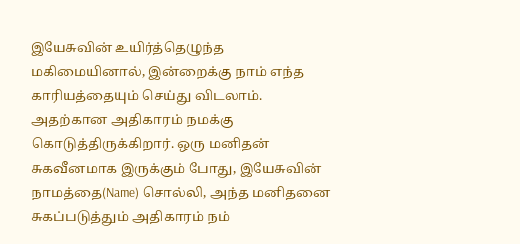இயேசுவின் உயிர்த்தெழுந்த மகிமையினால், இன்றைக்கு நாம் எந்த காரியத்தையும் செய்து விடலாம். அதற்கான அதிகாரம் நமக்கு கொடுத்திருக்கிறார். ஒரு மனிதன் சுகவீனமாக இருக்கும் போது, இயேசுவின் நாமத்தை(Name) சொல்லி, அந்த மனிதனை சுகப்படுத்தும் அதிகாரம் நம்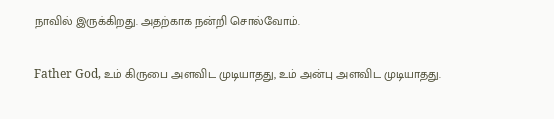நாவில் இருக்கிறது. அதற்காக நன்றி சொல்வோம்.

Father God, உம் கிருபை அளவிட முடியாதது, உம் அன்பு அளவிட முடியாதது.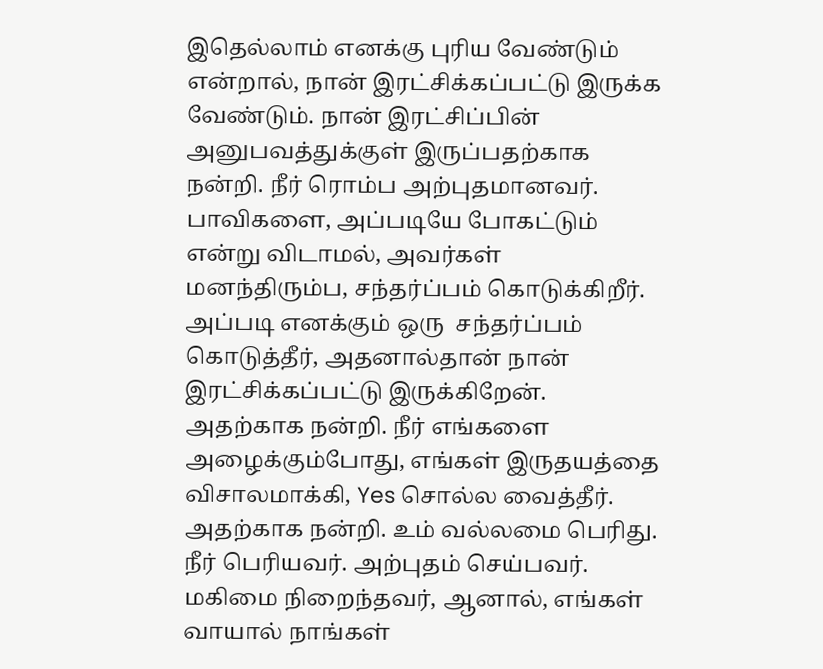இதெல்லாம் எனக்கு புரிய வேண்டும் என்றால், நான் இரட்சிக்கப்பட்டு இருக்க வேண்டும். நான் இரட்சிப்பின் அனுபவத்துக்குள் இருப்பதற்காக நன்றி. நீர் ரொம்ப அற்புதமானவர். பாவிகளை, அப்படியே போகட்டும் என்று விடாமல், அவர்கள் மனந்திரும்ப, சந்தர்ப்பம் கொடுக்கிறீர். அப்படி எனக்கும் ஒரு  சந்தர்ப்பம் கொடுத்தீர், அதனால்தான் நான் இரட்சிக்கப்பட்டு இருக்கிறேன். அதற்காக நன்றி. நீர் எங்களை அழைக்கும்போது, எங்கள் இருதயத்தை விசாலமாக்கி, Yes சொல்ல வைத்தீர். அதற்காக நன்றி. உம் வல்லமை பெரிது. நீர் பெரியவர். அற்புதம் செய்பவர். மகிமை நிறைந்தவர், ஆனால், எங்கள் வாயால் நாங்கள்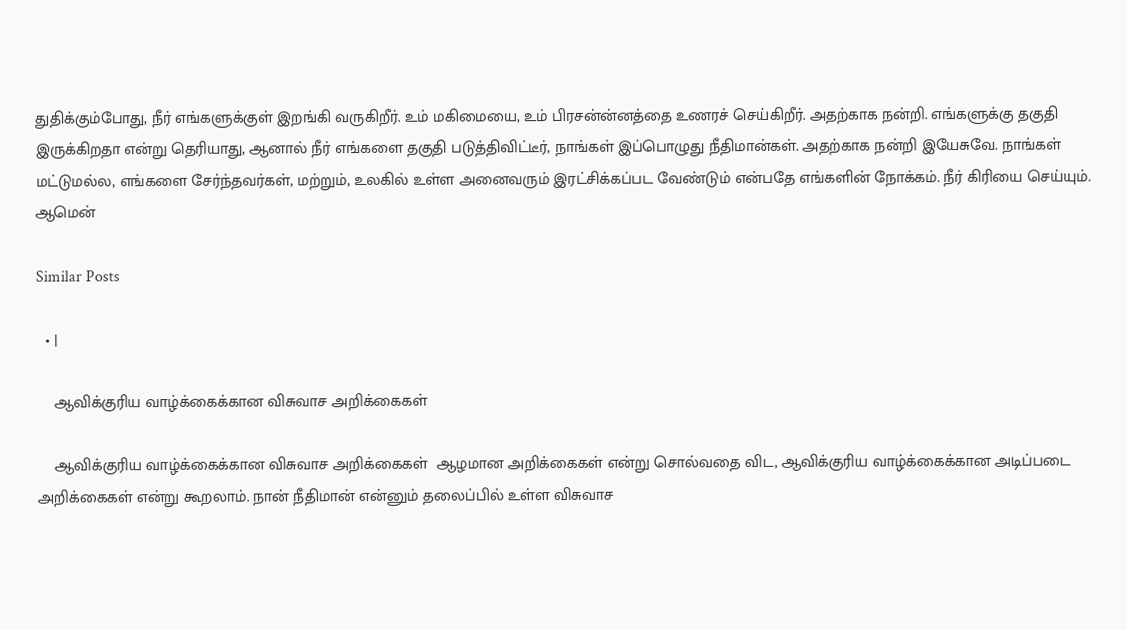துதிக்கும்போது, நீர் எங்களுக்குள் இறங்கி வருகிறீர். உம் மகிமையை, உம் பிரசன்ன்னத்தை உணரச் செய்கிறீர். அதற்காக நன்றி. எங்களுக்கு தகுதி இருக்கிறதா என்று தெரியாது, ஆனால் நீர் எங்களை தகுதி படுத்திவிட்டீர், நாங்கள் இப்பொழுது நீதிமான்கள். அதற்காக நன்றி இயேசுவே. நாங்கள் மட்டுமல்ல, எங்களை சேர்ந்தவர்கள், மற்றும், உலகில் உள்ள அனைவரும் இரட்சிக்கப்பட வேண்டும் என்பதே எங்களின் நோக்கம். நீர் கிரியை செய்யும். ஆமென்

Similar Posts

  • |

    ஆவிக்குரிய வாழ்க்கைக்கான விசுவாச அறிக்கைகள்

    ஆவிக்குரிய வாழ்க்கைக்கான விசுவாச அறிக்கைகள்  ஆழமான அறிக்கைகள் என்று சொல்வதை விட, ஆவிக்குரிய வாழ்க்கைக்கான அடிப்படை அறிக்கைகள் என்று கூறலாம். நான் நீதிமான் என்னும் தலைப்பில் உள்ள விசுவாச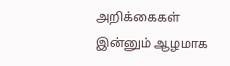அறிக்கைகள் இன்னும் ஆழமாக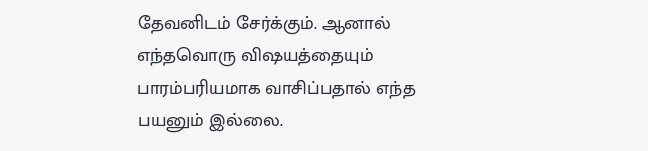தேவனிடம் சேர்க்கும். ஆனால் எந்தவொரு விஷயத்தையும் பாரம்பரியமாக வாசிப்பதால் எந்த பயனும் இல்லை.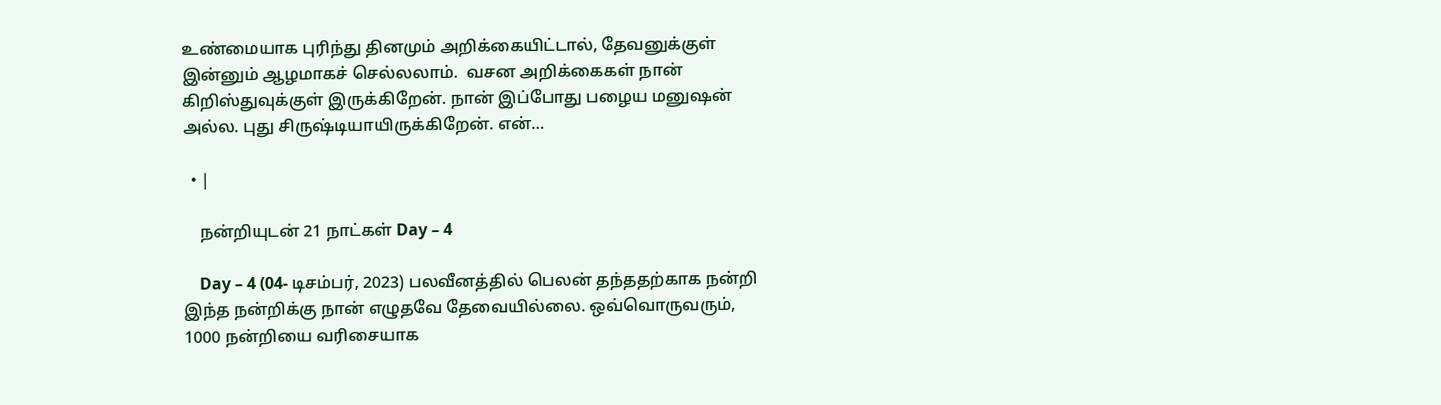உண்மையாக புரிந்து தினமும் அறிக்கையிட்டால், தேவனுக்குள் இன்னும் ஆழமாகச் செல்லலாம்.  வசன அறிக்கைகள் நான் கிறிஸ்துவுக்குள் இருக்கிறேன். நான் இப்போது பழைய மனுஷன் அல்ல. புது சிருஷ்டியாயிருக்கிறேன். என்…

  • |

    நன்றியுடன் 21 நாட்கள் Day – 4

    Day – 4 (04- டிசம்பர், 2023) பலவீனத்தில் பெலன் தந்ததற்காக நன்றி இந்த நன்றிக்கு நான் எழுதவே தேவையில்லை. ஒவ்வொருவரும், 1000 நன்றியை வரிசையாக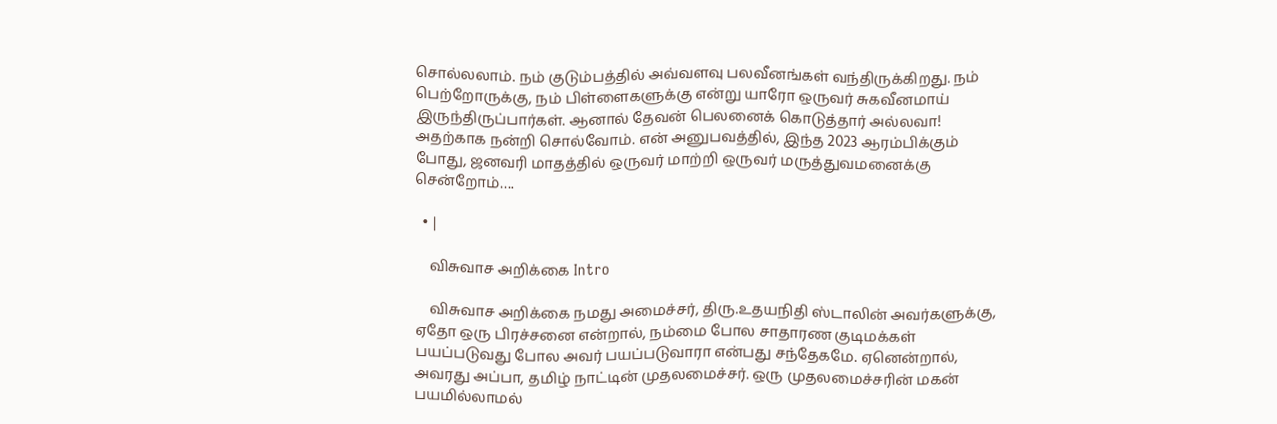சொல்லலாம். நம் குடும்பத்தில் அவ்வளவு பலவீனங்கள் வந்திருக்கிறது. நம் பெற்றோருக்கு, நம் பிள்ளைகளுக்கு என்று யாரோ ஒருவர் சுகவீனமாய் இருந்திருப்பார்கள். ஆனால் தேவன் பெலனைக் கொடுத்தார் அல்லவா! அதற்காக நன்றி சொல்வோம். என் அனுபவத்தில், இந்த 2023 ஆரம்பிக்கும் போது, ஜனவரி மாதத்தில் ஒருவர் மாற்றி ஒருவர் மருத்துவமனைக்கு சென்றோம்….

  • |

    விசுவாச அறிக்கை Intro

    விசுவாச அறிக்கை நமது அமைச்சர், திரு.உதயநிதி ஸ்டாலின் அவர்களுக்கு, ஏதோ ஒரு பிரச்சனை என்றால், நம்மை போல சாதாரண குடிமக்கள் பயப்படுவது போல அவர் பயப்படுவாரா என்பது சந்தேகமே. ஏனென்றால், அவரது அப்பா, தமிழ் நாட்டின் முதலமைச்சர். ஒரு முதலமைச்சரின் மகன் பயமில்லாமல்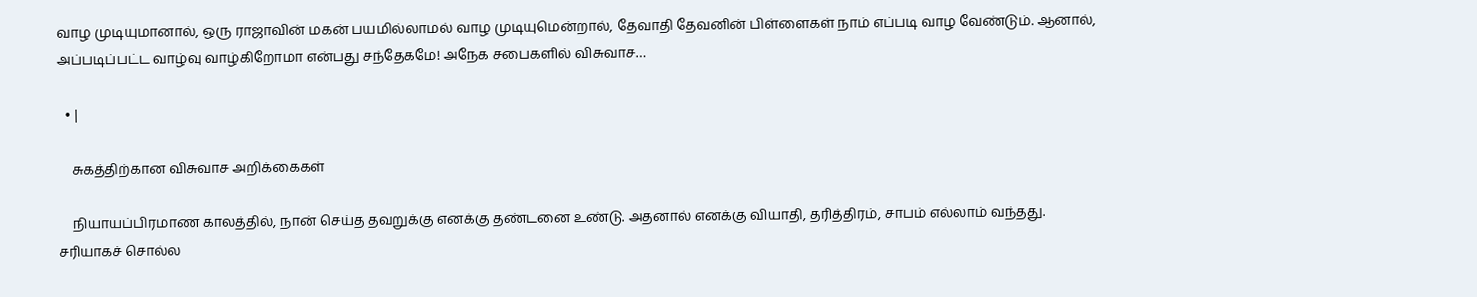வாழ முடியுமானால், ஒரு ராஜாவின் மகன் பயமில்லாமல் வாழ முடியுமென்றால், தேவாதி தேவனின் பிள்ளைகள் நாம் எப்படி வாழ வேண்டும். ஆனால், அப்படிப்பட்ட வாழ்வு வாழ்கிறோமா என்பது சந்தேகமே! அநேக சபைகளில் விசுவாச…

  • |

    சுகத்திற்கான விசுவாச அறிக்கைகள்

    நியாயப்பிரமாண காலத்தில், நான் செய்த தவறுக்கு எனக்கு தண்டனை உண்டு. அதனால் எனக்கு வியாதி, தரித்திரம், சாபம் எல்லாம் வந்தது. சரியாகச் சொல்ல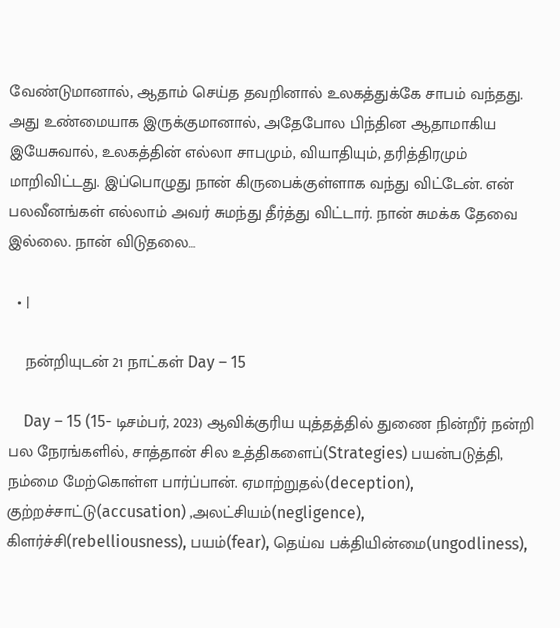வேண்டுமானால், ஆதாம் செய்த தவறினால் உலகத்துக்கே சாபம் வந்தது. அது உண்மையாக இருக்குமானால், அதேபோல பிந்தின ஆதாமாகிய இயேசுவால், உலகத்தின் எல்லா சாபமும், வியாதியும், தரித்திரமும் மாறிவிட்டது. இப்பொழுது நான் கிருபைக்குள்ளாக வந்து விட்டேன். என் பலவீனங்கள் எல்லாம் அவர் சுமந்து தீர்த்து விட்டார். நான் சுமக்க தேவை இல்லை. நான் விடுதலை…

  • |

    நன்றியுடன் 21 நாட்கள் Day – 15

    Day – 15 (15- டிசம்பர், 2023) ஆவிக்குரிய யுத்தத்தில் துணை நின்றீர் நன்றி பல நேரங்களில், சாத்தான் சில உத்திகளைப்(Strategies) பயன்படுத்தி, நம்மை மேற்கொள்ள பார்ப்பான். ஏமாற்றுதல்(deception), குற்றச்சாட்டு(accusation) ,அலட்சியம்(negligence), கிளர்ச்சி(rebelliousness), பயம்(fear), தெய்வ பக்தியின்மை(ungodliness),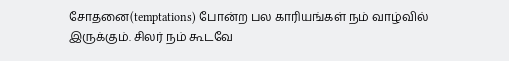சோதனை(temptations) போன்ற பல காரியங்கள் நம் வாழ்வில் இருக்கும். சிலர் நம் கூடவே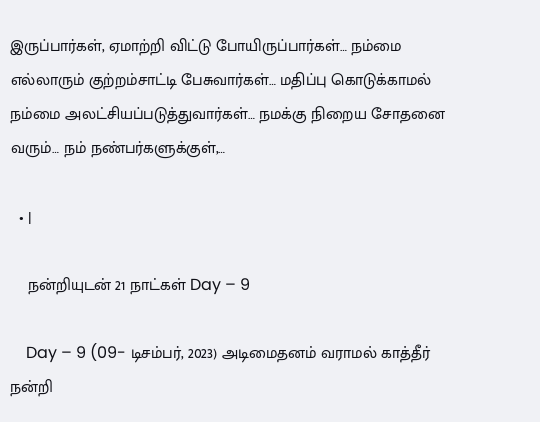இருப்பார்கள், ஏமாற்றி விட்டு போயிருப்பார்கள்… நம்மை எல்லாரும் குற்றம்சாட்டி பேசுவார்கள்… மதிப்பு கொடுக்காமல் நம்மை அலட்சியப்படுத்துவார்கள்… நமக்கு நிறைய சோதனை வரும்… நம் நண்பர்களுக்குள்,…

  • |

    நன்றியுடன் 21 நாட்கள் Day – 9

    Day – 9 (09- டிசம்பர், 2023) அடிமைதனம் வராமல் காத்தீர் நன்றி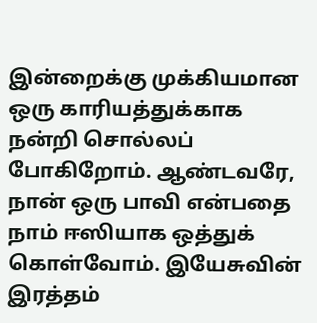இன்றைக்கு முக்கியமான ஒரு காரியத்துக்காக நன்றி சொல்லப் போகிறோம். ஆண்டவரே, நான் ஒரு பாவி என்பதை நாம் ஈஸியாக ஒத்துக் கொள்வோம். இயேசுவின் இரத்தம்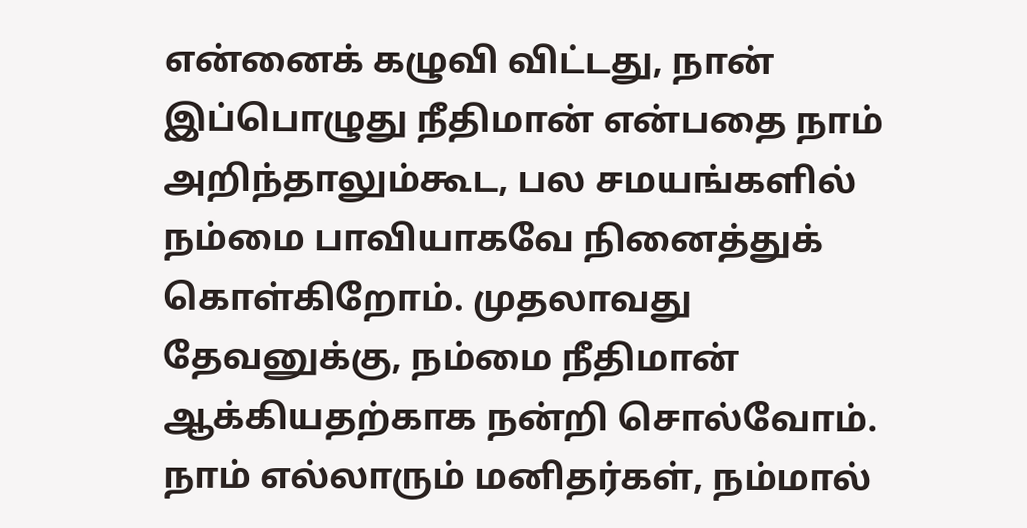என்னைக் கழுவி விட்டது, நான் இப்பொழுது நீதிமான் என்பதை நாம் அறிந்தாலும்கூட, பல சமயங்களில் நம்மை பாவியாகவே நினைத்துக் கொள்கிறோம். முதலாவது தேவனுக்கு, நம்மை நீதிமான் ஆக்கியதற்காக நன்றி சொல்வோம். நாம் எல்லாரும் மனிதர்கள், நம்மால்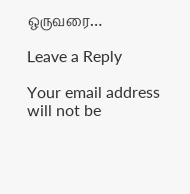ஒருவரை…

Leave a Reply

Your email address will not be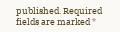published. Required fields are marked *